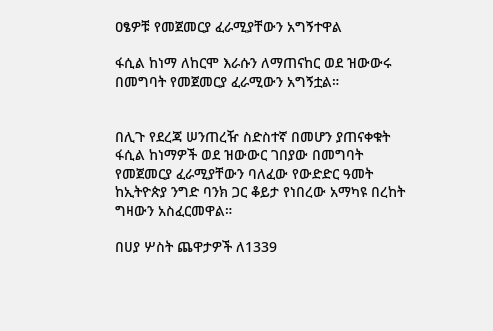ዐፄዎቹ የመጀመርያ ፈራሚያቸውን አግኝተዋል

ፋሲል ከነማ ለከርሞ እራሱን ለማጠናከር ወደ ዝውውሩ በመግባት የመጀመርያ ፈራሚውን አግኝቷል።


በሊጉ የደረጃ ሠንጠረዥ ስድስተኛ በመሆን ያጠናቀቁት ፋሲል ከነማዎች ወደ ዝውውር ገበያው በመግባት የመጀመርያ ፈራሚያቸውን ባለፈው የውድድር ዓመት ከኢትዮጵያ ንግድ ባንክ ጋር ቆይታ የነበረው አማካዩ በረከት ግዛውን አስፈርመዋል።

በሀያ ሦስት ጨዋታዎች ለ1339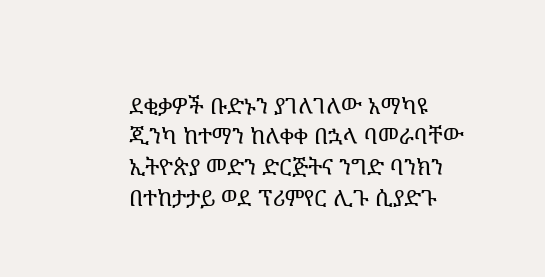ደቂቃዎች ቡድኑን ያገለገለው አማካዩ ጂንካ ከተማን ከለቀቀ በኋላ ባመራባቸው ኢትዮጵያ መድን ድርጅትና ንግድ ባንክን በተከታታይ ወደ ፕሪምየር ሊጉ ሲያድጉ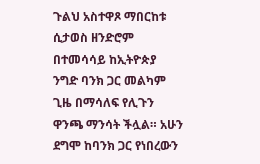ጉልህ አስተዋጾ ማበርከቱ ሲታወስ ዘንድሮም በተመሳሳይ ከኢትዮጵያ ንግድ ባንክ ጋር መልካም ጊዜ በማሳለፍ የሊጉን ዋንጫ ማንሳት ችሏል። አሁን ደግሞ ከባንክ ጋር የነበረውን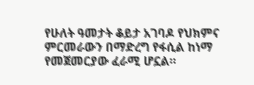የሁለት ዓመታት ቆይታ አገባዶ የህክምና ምርመራውን በማድረግ የፋሲል ከነማ የመጀመርያው ፈራሚ ሆኗል።